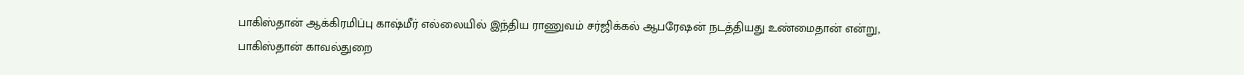பாகிஸ்தான் ஆக்கிரமிப்பு காஷ்மீர் எல்லையில் இந்திய ராணுவம் சர்ஜிக்கல் ஆபரேஷன் நடத்தியது உண்மைதான் என்று, பாகிஸ்தான் காவல்துறை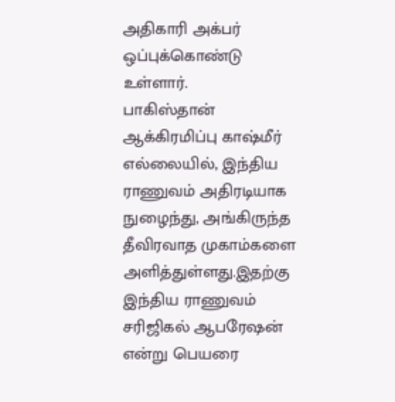அதிகாரி அக்பர் ஒப்புக்கொண்டு உள்ளார்.
பாகிஸ்தான் ஆக்கிரமிப்பு காஷ்மீர் எல்லையில், இந்திய ராணுவம் அதிரடியாக நுழைந்து, அங்கிருந்த தீவிரவாத முகாம்களை அளித்துள்ளது.இதற்கு இந்திய ராணுவம் சரிஜிகல் ஆபரேஷன் என்று பெயரை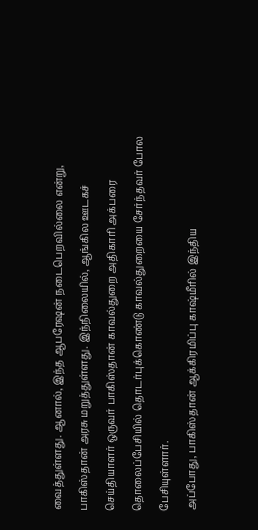வைத்துள்ளது. ஆனால், இந்த ஆபரேஷன் நடைபெறவில்லை என்று, பாகிஸ்தான் அரசு மறுத்துள்ளது. இந்நிலையில், ஆங்கில ஊடகச் செய்தியாளர் ஒருவர் பாகிஸ்தான் காவல்துறை அதிகாரி அக்பரை தொலைப்பேசியில் தொடர்புக்கொண்டு காவல்துறையை சேர்ந்தவர் போல பேசியுள்ளார்.
அப்போது, பாகிஸ்தான் ஆக்கிரமிப்பு காஷ்மீரில் இந்திய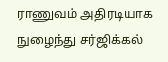ராணுவம் அதிரடியாக நுழைந்து சர்ஜிக்கல்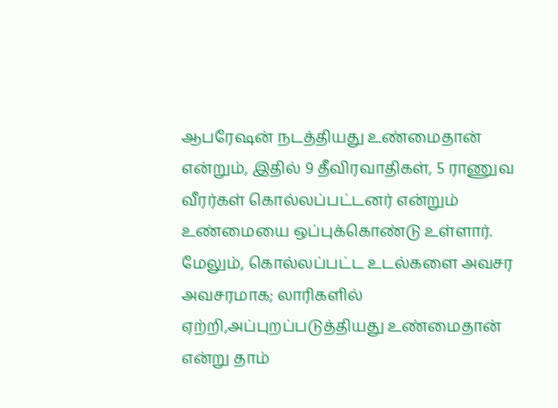ஆபரேஷன் நடத்தியது உண்மைதான் என்றும், இதில் 9 தீவிரவாதிகள், 5 ராணுவ வீரர்கள் கொல்லப்பட்டனர் என்றும் உண்மையை ஒப்புக்கொண்டு உள்ளார்.
மேலும், கொல்லப்பட்ட உடல்களை அவசர அவசரமாக; லாரிகளில் ஏற்றி,அப்புறப்படுத்தியது உண்மைதான் என்று தாம்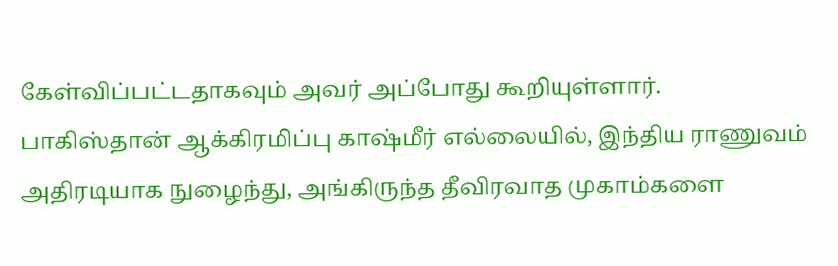கேள்விப்பட்டதாகவும் அவர் அப்போது கூறியுள்ளார்.
பாகிஸ்தான் ஆக்கிரமிப்பு காஷ்மீர் எல்லையில், இந்திய ராணுவம் அதிரடியாக நுழைந்து, அங்கிருந்த தீவிரவாத முகாம்களை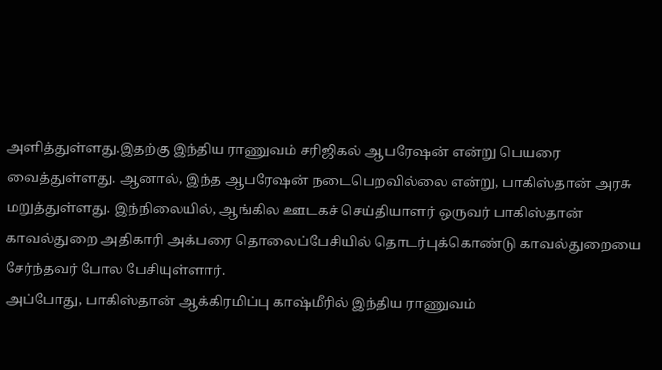அளித்துள்ளது.இதற்கு இந்திய ராணுவம் சரிஜிகல் ஆபரேஷன் என்று பெயரை வைத்துள்ளது. ஆனால், இந்த ஆபரேஷன் நடைபெறவில்லை என்று, பாகிஸ்தான் அரசு மறுத்துள்ளது. இந்நிலையில், ஆங்கில ஊடகச் செய்தியாளர் ஒருவர் பாகிஸ்தான் காவல்துறை அதிகாரி அக்பரை தொலைப்பேசியில் தொடர்புக்கொண்டு காவல்துறையை சேர்ந்தவர் போல பேசியுள்ளார்.
அப்போது, பாகிஸ்தான் ஆக்கிரமிப்பு காஷ்மீரில் இந்திய ராணுவம்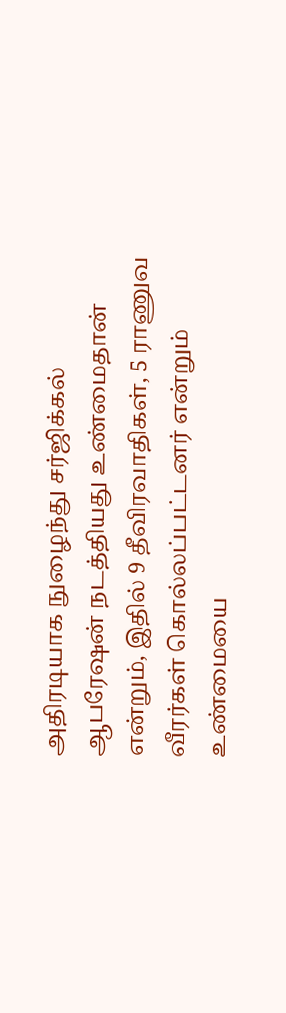அதிரடியாக நுழைந்து சர்ஜிக்கல் ஆபரேஷன் நடத்தியது உண்மைதான் என்றும், இதில் 9 தீவிரவாதிகள், 5 ராணுவ வீரர்கள் கொல்லப்பட்டனர் என்றும் உண்மையை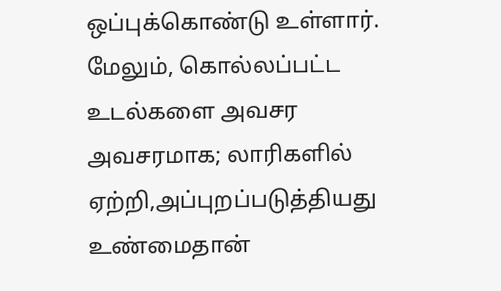ஒப்புக்கொண்டு உள்ளார்.
மேலும், கொல்லப்பட்ட உடல்களை அவசர அவசரமாக; லாரிகளில் ஏற்றி,அப்புறப்படுத்தியது உண்மைதான்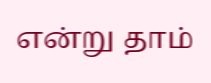என்று தாம்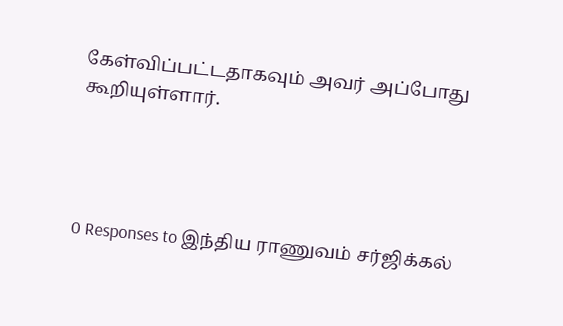கேள்விப்பட்டதாகவும் அவர் அப்போது கூறியுள்ளார்.




0 Responses to இந்திய ராணுவம் சர்ஜிக்கல்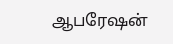ஆபரேஷன்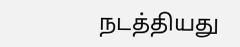நடத்தியது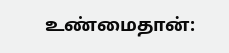உண்மைதான்: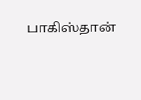பாகிஸ்தான்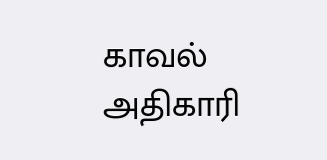காவல் அதிகாரி